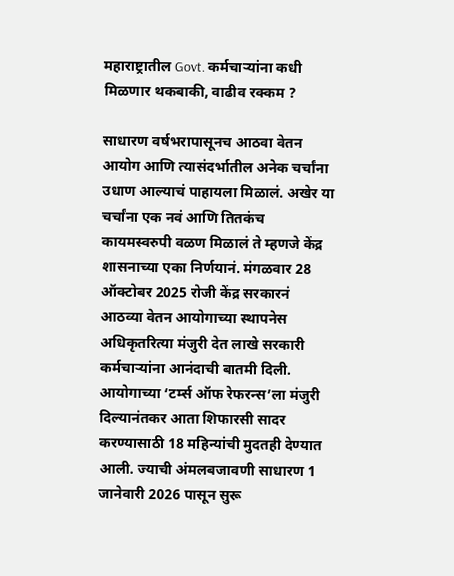महाराष्ट्रातील Govt. कर्मचाऱ्यांना कधी मिळणार थकबाकी, वाढीव रक्कम ?

साधारण वर्षभरापासूनच आठवा वेतन आयोग आणि त्यासंदर्भातील अनेक चर्चांना उधाण आल्याचं पाहायला मिळालं. अखेर या चर्चांना एक नवं आणि तितकंच कायमस्वरुपी वळण मिळालं ते म्हणजे केंद्र शासनाच्या एका निर्णयानं. मंगळवार 28 ऑक्टोबर 2025 रोजी केंद्र सरकारनं आठव्या वेतन आयोगाच्या स्थापनेस अधिकृतरित्या मंजुरी देत लाखे सरकारी कर्मचाऱ्यांना आनंदाची बातमी दिली. आयोगाच्या ‘टर्म्स ऑफ रेफरन्स’ला मंजुरी दिल्यानंतकर आता शिफारसी सादर करण्यासाठी 18 महिन्यांची मुदतही देण्यात आली. ज्याची अंमलबजावणी साधारण 1 जानेवारी 2026 पासून सुरू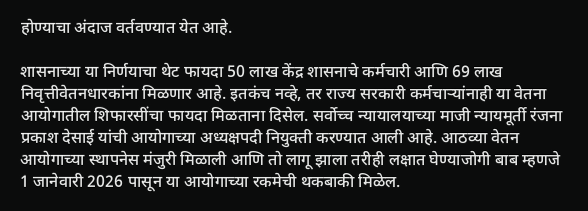होण्याचा अंदाज वर्तवण्यात येत आहे.

शासनाच्या या निर्णयाचा थेट फायदा 50 लाख केंद्र शासनाचे कर्मचारी आणि 69 लाख निवृत्तीवेतनधारकांना मिळणार आहे. इतकंच नव्हे, तर राज्य सरकारी कर्मचाऱ्यांनाही या वेतना आयोगातील शिफारसींचा फायदा मिळताना दिसेल. सर्वोच्च न्यायालयाच्या माजी न्यायमूर्ती रंजना प्रकाश देसाई यांची आयोगाच्या अध्यक्षपदी नियुक्ती करण्यात आली आहे. आठव्या वेतन आयोगाच्या स्थापनेस मंजुरी मिळाली आणि तो लागू झाला तरीही लक्षात घेण्याजोगी बाब म्हणजे 1 जानेवारी 2026 पासून या आयोगाच्या रकमेची थकबाकी मिळेल.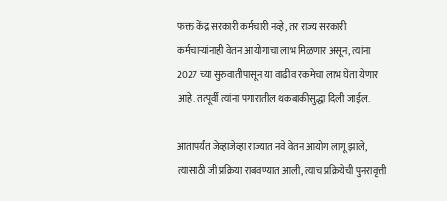फक्त केंद्र सरकारी कर्मचारी नव्हे, तर राज्य सरकारी कर्मचाऱ्यांनाही वेतन आयोगाचा लाभ मिळणार असून, त्यांना 2027 च्या सुरुवातीपासून या वाढीव रकमेचा लाभ घेता येणार आहे. तत्पूर्वी त्यांना पगारातील थकबाकीसुद्धा दिली जाईल.

आतापर्यंत जेव्हाजेव्हा राज्यात नवे वेतन आयोग लागू झाले, त्यासाठी जी प्रक्रिया राबवण्यात आली, त्याच प्रक्रियेची पुनरावृत्ती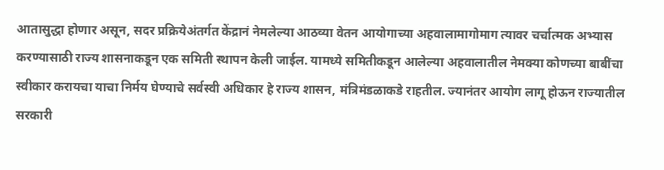आतासुद्धा होणार असून, सदर प्रक्रियेअंतर्गत केंद्रानं नेमलेल्या आठव्या वेतन आयोगाच्या अहवालामागोमाग त्यावर चर्चात्मक अभ्यास करण्यासाठी राज्य शासनाकडून एक समिती स्थापन केली जाईल. यामध्ये समितीकडून आलेल्या अहवालातील नेमक्या कोणच्या बाबींचा स्वीकार करायचा याचा निर्मय घेण्याचे सर्वस्वी अधिकार हे राज्य शासन, मंत्रिमंडळाकडे राहतील. ज्यानंतर आयोग लागू होऊन राज्यातील सरकारी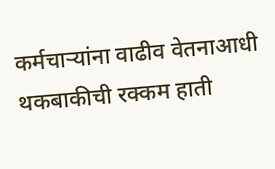कर्मचाऱ्यांना वाढीव वेतनाआधी थकबाकीची रक्कम हाती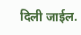दिली जाईल.